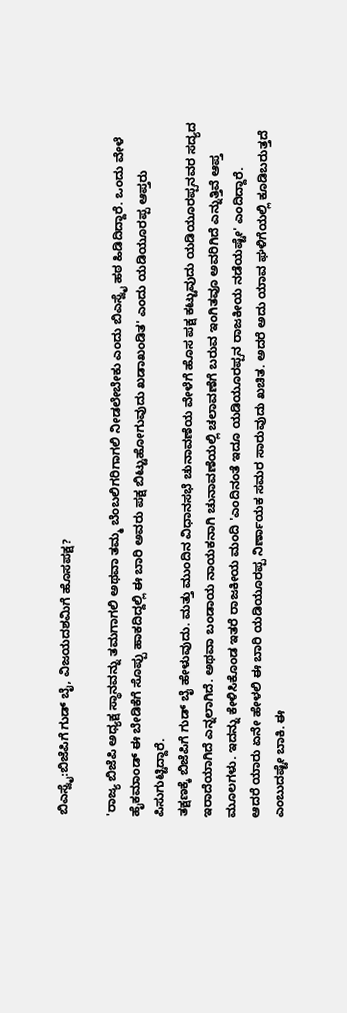ಬಿಎಸ್ವೈ:ಬಿಜೆಪಿಗೆ ಗುಡ್ ಬೈ, ವಿಜಯದಶಮಿಗೆ ಹೊಸಪಕ್ಷ?

'ರಾಜ್ಯ ಬಿಜೆಪಿ ಅಧ್ಯಕ್ಷ ಸ್ಥಾನವನ್ನು ತಮಗಾಗಲಿ ಅಥವಾ ತಮ್ಮ ಬೆಂಬಲಿಗರಿಗಾಗಲಿ ನೀಡಲೇಬೇಕು ಎಂದು ಬಿಎಸ್ವೈ ಹಠ ಹಿಡಿದಿದ್ದಾರೆ. ಒಂದು ವೇಳೆ ಹೈಕಮಾಂಡ್ ಈ ಬೇಡಿಕೆಗೆ ಸೊಪ್ಪು ಹಾಕದಿದ್ದಲ್ಲಿ ಈ ಬಾರಿ ಅವರು ಪಕ್ಷ ಬಿಟ್ಟುಹೋಗುವುದು ಖಡಾಖಂಡಿತ' ಎಂದು ಯಡಿಯೂರಪ್ಪ ಆಪ್ತರು ಪಿಸುಗುಟ್ಟಿದ್ದಾರೆ.
ತಕ್ಷಣಕ್ಕೆ ಬಿಜೆಪಿಗೆ ಗುಡ್ ಬೈ ಹೇಳುವುದು. ಮತ್ತು ಮುಂದಿನ ವಿಧಾನಸಭೆ ಚುನಾವಣೆಯ ವೇಳೆಗೆ ಹೊಸ ಪಕ್ಷ ಕಟ್ಟುವುದು ಯಡಿಯೂರಪ್ಪನವರ ಸದ್ಯದ ಇರಾದೆಯಾಗಿದೆ ಎನ್ನಲಾಗಿದೆ. ಅಥವಾ ಬಂಡಾಯ ನಾಯಕನಾಗಿ ಚುನಾವಣೆಯಲ್ಲಿ ಚಲಾವಣೆಗೆ ಬರುವ ಇಂಗಿತವೂ ಅವರಿಗಿದೆ ಎನ್ನುತ್ತಿವೆ ಆಪ್ತ ಮೂಲಗಳು. ಇದನ್ನು ಕೇಳಿಸಿಕೊಂಡ ಇತರೆ ರಾಜಕೀಯ ಮಂದಿ 'ಎಂದಿನಂತೆ ಇದೂ ಯಡಿಯೂರಪ್ಪನ ರಾಜಕೀಯ ನಡೆಯಷ್ಟೇ' ಎಂದಿದ್ದಾರೆ.
ಆದರೆ ಯಾರು ಏನೇ ಹೇಳಲಿ ಈ ಬಾರಿ ಯಡಿಯೂರಪ್ಪ ನಿರ್ಣಾಯಕ ಸಮರ ಸಾರುವುದು ಖಚಿತ. ಅದರೆ ಅದು ಯಾವ ಘಳಿಗೆಯಲ್ಲಿ ಕೂಡಿಬರುತ್ತದೆ ಎಂಬುದಷ್ಟೇ ಬಾಕಿ. ಈ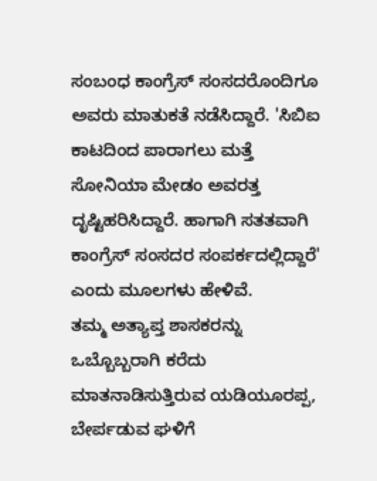ಸಂಬಂಧ ಕಾಂಗ್ರೆಸ್ ಸಂಸದರೊಂದಿಗೂ ಅವರು ಮಾತುಕತೆ ನಡೆಸಿದ್ದಾರೆ. 'ಸಿಬಿಐ ಕಾಟದಿಂದ ಪಾರಾಗಲು ಮತ್ತೆ ಸೋನಿಯಾ ಮೇಡಂ ಅವರತ್ತ ದೃಷ್ಟಿಹರಿಸಿದ್ದಾರೆ. ಹಾಗಾಗಿ ಸತತವಾಗಿ ಕಾಂಗ್ರೆಸ್ ಸಂಸದರ ಸಂಪರ್ಕದಲ್ಲಿದ್ದಾರೆ' ಎಂದು ಮೂಲಗಳು ಹೇಳಿವೆ.
ತಮ್ಮ ಅತ್ಯಾಪ್ತ ಶಾಸಕರನ್ನು ಒಬ್ಬೊಬ್ಬರಾಗಿ ಕರೆದು ಮಾತನಾಡಿಸುತ್ತಿರುವ ಯಡಿಯೂರಪ್ಪ, ಬೇರ್ಪಡುವ ಘಳಿಗೆ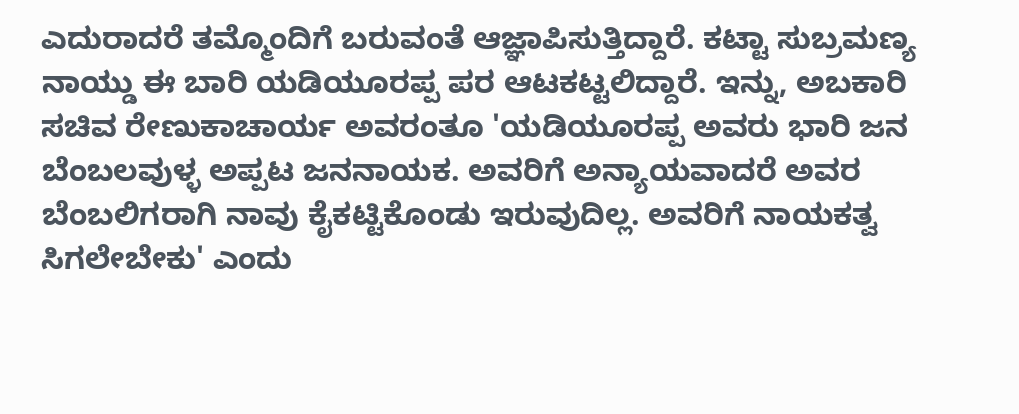ಎದುರಾದರೆ ತಮ್ಮೊಂದಿಗೆ ಬರುವಂತೆ ಆಜ್ಞಾಪಿಸುತ್ತಿದ್ದಾರೆ. ಕಟ್ಟಾ ಸುಬ್ರಮಣ್ಯ ನಾಯ್ಡು ಈ ಬಾರಿ ಯಡಿಯೂರಪ್ಪ ಪರ ಆಟಕಟ್ಟಲಿದ್ದಾರೆ. ಇನ್ನು, ಅಬಕಾರಿ ಸಚಿವ ರೇಣುಕಾಚಾರ್ಯ ಅವರಂತೂ 'ಯಡಿಯೂರಪ್ಪ ಅವರು ಭಾರಿ ಜನ ಬೆಂಬಲವುಳ್ಳ ಅಪ್ಪಟ ಜನನಾಯಕ. ಅವರಿಗೆ ಅನ್ಯಾಯವಾದರೆ ಅವರ ಬೆಂಬಲಿಗರಾಗಿ ನಾವು ಕೈಕಟ್ಟಿಕೊಂಡು ಇರುವುದಿಲ್ಲ. ಅವರಿಗೆ ನಾಯಕತ್ವ ಸಿಗಲೇಬೇಕು' ಎಂದು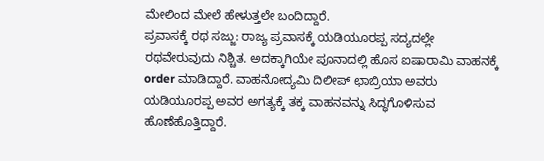ಮೇಲಿಂದ ಮೇಲೆ ಹೇಳುತ್ತಲೇ ಬಂದಿದ್ದಾರೆ.
ಪ್ರವಾಸಕ್ಕೆ ರಥ ಸಜ್ಜು: ರಾಜ್ಯ ಪ್ರವಾಸಕ್ಕೆ ಯಡಿಯೂರಪ್ಪ ಸದ್ಯದಲ್ಲೇ ರಥವೇರುವುದು ನಿಶ್ಚಿತ. ಅದಕ್ಕಾಗಿಯೇ ಪೂನಾದಲ್ಲಿ ಹೊಸ ಐಷಾರಾಮಿ ವಾಹನಕ್ಕೆ order ಮಾಡಿದ್ದಾರೆ. ವಾಹನೋದ್ಯಮಿ ದಿಲೀಪ್ ಛಾಬ್ರಿಯಾ ಅವರು ಯಡಿಯೂರಪ್ಪ ಅವರ ಅಗತ್ಯಕ್ಕೆ ತಕ್ಕ ವಾಹನವನ್ನು ಸಿದ್ಧಗೊಳಿಸುವ ಹೊಣೆಹೊತ್ತಿದ್ದಾರೆ.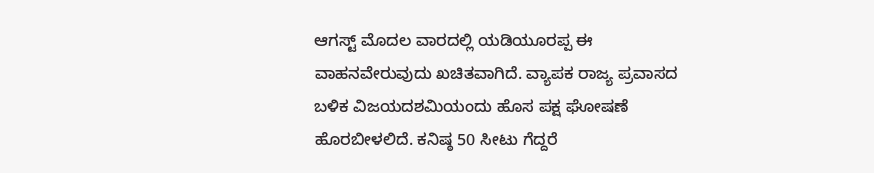ಆಗಸ್ಟ್ ಮೊದಲ ವಾರದಲ್ಲಿ ಯಡಿಯೂರಪ್ಪ ಈ ವಾಹನವೇರುವುದು ಖಚಿತವಾಗಿದೆ. ವ್ಯಾಪಕ ರಾಜ್ಯ ಪ್ರವಾಸದ ಬಳಿಕ ವಿಜಯದಶಮಿಯಂದು ಹೊಸ ಪಕ್ಷ ಘೋಷಣೆ ಹೊರಬೀಳಲಿದೆ. ಕನಿಷ್ಠ 50 ಸೀಟು ಗೆದ್ದರೆ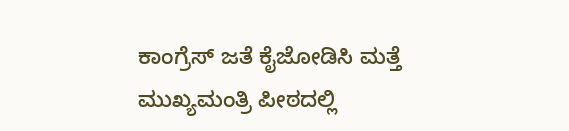ಕಾಂಗ್ರೆಸ್ ಜತೆ ಕೈಜೋಡಿಸಿ ಮತ್ತೆ ಮುಖ್ಯಮಂತ್ರಿ ಪೀಠದಲ್ಲಿ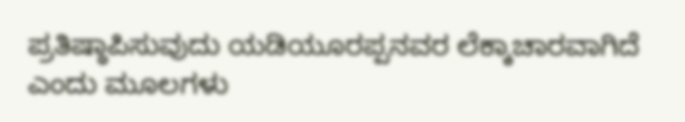ಪ್ರತಿಷ್ಠಾಪಿಸುವುದು ಯಡಿಯೂರಪ್ಪನವರ ಲೆಕ್ಕಾಚಾರವಾಗಿದೆ ಎಂದು ಮೂಲಗಳು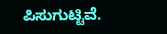ಪಿಸುಗುಟ್ಟಿವೆ.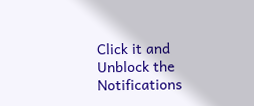Click it and Unblock the Notifications